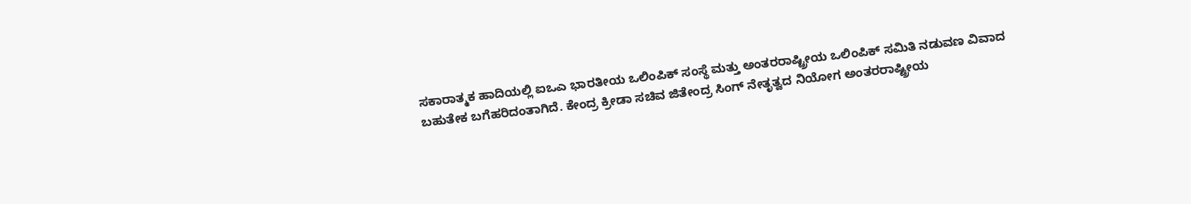ಸಕಾರಾತ್ಮಕ ಹಾದಿಯಲ್ಲಿ ಐಒಎ ಭಾರತೀಯ ಒಲಿಂಪಿಕ್ ಸಂಸ್ಥೆ ಮತ್ತು ಅಂತರರಾಷ್ಟ್ರೀಯ ಒಲಿಂಪಿಕ್ ಸಮಿತಿ ನಡುವಣ ವಿವಾದ ಬಹುತೇಕ ಬಗೆಹರಿದಂತಾಗಿದೆ. ಕೇಂದ್ರ ಕ್ರೀಡಾ ಸಚಿವ ಜಿತೇಂದ್ರ ಸಿಂಗ್ ನೇತೃತ್ವದ ನಿಯೋಗ ಅಂತರರಾಷ್ಟ್ರೀಯ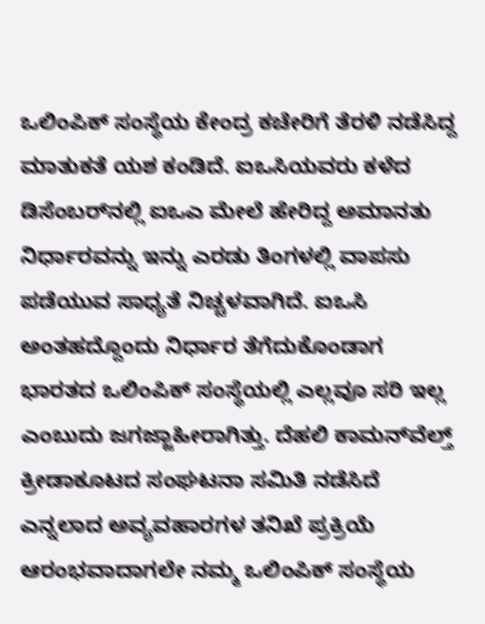ಒಲಿಂಪಿಕ್ ಸಂಸ್ಥೆಯ ಕೇಂದ್ರ ಕಚೇರಿಗೆ ತೆರಳಿ ನಡೆಸಿದ್ದ ಮಾತುಕತೆ ಯಶ ಕಂಡಿದೆ. ಐಒಸಿಯವರು ಕಳೆದ ಡಿಸೆಂಬರ್‌ನಲ್ಲಿ ಐಒಎ ಮೇಲೆ ಹೇರಿದ್ದ ಅಮಾನತು ನಿರ್ಧಾರವನ್ನು ಇನ್ನು ಎರಡು ತಿಂಗಳಲ್ಲಿ ವಾಪಸು ಪಡೆಯುವ ಸಾಧ್ಯತೆ ನಿಚ್ಚಳವಾಗಿದೆ. ಐಒಸಿ ಅಂತಹದ್ದೊಂದು ನಿರ್ಧಾರ ತೆಗೆದುಕೊಂಡಾಗ ಭಾರತದ ಒಲಿಂಪಿಕ್ ಸಂಸ್ಥೆಯಲ್ಲಿ ಎಲ್ಲವೂ ಸರಿ ಇಲ್ಲ ಎಂಬುದು ಜಗಜ್ಜಾಹೀರಾಗಿತ್ತು. ದೆಹಲಿ ಕಾಮನ್‌ವೆಲ್ತ್ ಕ್ರೀಡಾಕೂಟದ ಸಂಘಟನಾ ಸಮಿತಿ ನಡೆಸಿದೆ ಎನ್ನಲಾದ ಅವ್ಯವಹಾರಗಳ ತನಿಖೆ ಪ್ರಕ್ರಿಯೆ ಆರಂಭವಾದಾಗಲೇ ನಮ್ಮ ಒಲಿಂಪಿಕ್ ಸಂಸ್ಥೆಯ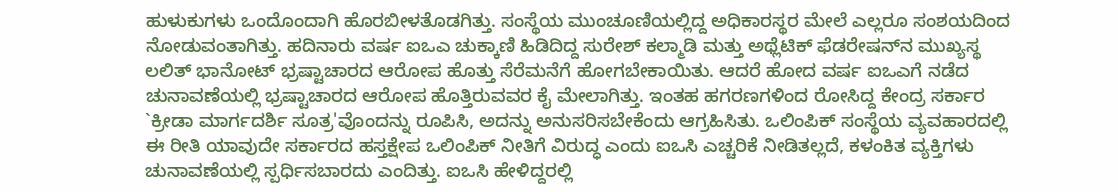ಹುಳುಕುಗಳು ಒಂದೊಂದಾಗಿ ಹೊರಬೀಳತೊಡಗಿತ್ತು. ಸಂಸ್ಥೆಯ ಮುಂಚೂಣಿಯಲ್ಲಿದ್ದ ಅಧಿಕಾರಸ್ಥರ ಮೇಲೆ ಎಲ್ಲರೂ ಸಂಶಯದಿಂದ ನೋಡುವಂತಾಗಿತ್ತು. ಹದಿನಾರು ವರ್ಷ ಐಒಎ ಚುಕ್ಕಾಣಿ ಹಿಡಿದಿದ್ದ ಸುರೇಶ್ ಕಲ್ಮಾಡಿ ಮತ್ತು ಅಥ್ಲೆಟಿಕ್ ಫೆಡರೇಷನ್‌ನ ಮುಖ್ಯಸ್ಥ ಲಲಿತ್ ಭಾನೋಟ್ ಭ್ರಷ್ಟಾಚಾರದ ಆರೋಪ ಹೊತ್ತು ಸೆರೆಮನೆಗೆ ಹೋಗಬೇಕಾಯಿತು. ಆದರೆ ಹೋದ ವರ್ಷ ಐಒಎಗೆ ನಡೆದ ಚುನಾವಣೆಯಲ್ಲಿ ಭ್ರಷ್ಟಾಚಾರದ ಆರೋಪ ಹೊತ್ತಿರುವವರ ಕೈ ಮೇಲಾಗಿತ್ತು. ಇಂತಹ ಹಗರಣಗಳಿಂದ ರೋಸಿದ್ದ ಕೇಂದ್ರ ಸರ್ಕಾರ `ಕ್ರೀಡಾ ಮಾರ್ಗದರ್ಶಿ ಸೂತ್ರ'ವೊಂದನ್ನು ರೂಪಿಸಿ, ಅದನ್ನು ಅನುಸರಿಸಬೇಕೆಂದು ಆಗ್ರಹಿಸಿತು. ಒಲಿಂಪಿಕ್ ಸಂಸ್ಥೆಯ ವ್ಯವಹಾರದಲ್ಲಿ ಈ ರೀತಿ ಯಾವುದೇ ಸರ್ಕಾರದ ಹಸ್ತಕ್ಷೇಪ ಒಲಿಂಪಿಕ್ ನೀತಿಗೆ ವಿರುದ್ಧ ಎಂದು ಐಒಸಿ ಎಚ್ಚರಿಕೆ ನೀಡಿತಲ್ಲದೆ, ಕಳಂಕಿತ ವ್ಯಕ್ತಿಗಳು ಚುನಾವಣೆಯಲ್ಲಿ ಸ್ಪರ್ಧಿಸಬಾರದು ಎಂದಿತ್ತು. ಐಒಸಿ ಹೇಳಿದ್ದರಲ್ಲಿ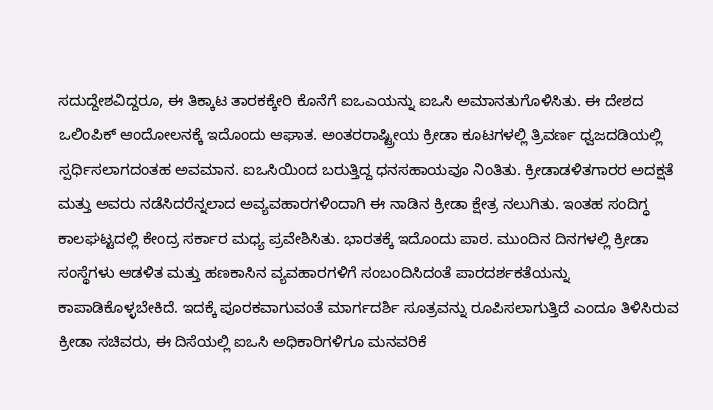ಸದುದ್ದೇಶವಿದ್ದರೂ, ಈ ತಿಕ್ಕಾಟ ತಾರಕಕ್ಕೇರಿ ಕೊನೆಗೆ ಐಒಎಯನ್ನು ಐಒಸಿ ಅಮಾನತುಗೊಳಿಸಿತು. ಈ ದೇಶದ ಒಲಿಂಪಿಕ್ ಆಂದೋಲನಕ್ಕೆ ಇದೊಂದು ಆಘಾತ. ಅಂತರರಾಷ್ಟ್ರೀಯ ಕ್ರೀಡಾ ಕೂಟಗಳಲ್ಲಿ ತ್ರಿವರ್ಣ ಧ್ವಜದಡಿಯಲ್ಲಿ ಸ್ಪರ್ಧಿಸಲಾಗದಂತಹ ಅವಮಾನ. ಐಒಸಿಯಿಂದ ಬರುತ್ತಿದ್ದ ಧನಸಹಾಯವೂ ನಿಂತಿತು. ಕ್ರೀಡಾಡಳಿತಗಾರರ ಅದಕ್ಷತೆ ಮತ್ತು ಅವರು ನಡೆಸಿದರೆನ್ನಲಾದ ಅವ್ಯವಹಾರಗಳಿಂದಾಗಿ ಈ ನಾಡಿನ ಕ್ರೀಡಾ ಕ್ಷೇತ್ರ ನಲುಗಿತು. ಇಂತಹ ಸಂದಿಗ್ಧ ಕಾಲಘಟ್ಟದಲ್ಲಿ ಕೇಂದ್ರ ಸರ್ಕಾರ ಮಧ್ಯ ಪ್ರವೇಶಿಸಿತು. ಭಾರತಕ್ಕೆ ಇದೊಂದು ಪಾಠ. ಮುಂದಿನ ದಿನಗಳಲ್ಲಿ ಕ್ರೀಡಾ ಸಂಸ್ಥೆಗಳು ಆಡಳಿತ ಮತ್ತು ಹಣಕಾಸಿನ ವ್ಯವಹಾರಗಳಿಗೆ ಸಂಬಂದಿಸಿದಂತೆ ಪಾರದರ್ಶಕತೆಯನ್ನು ಕಾಪಾಡಿಕೊಳ್ಳಬೇಕಿದೆ. ಇದಕ್ಕೆ ಪೂರಕವಾಗುವಂತೆ ಮಾರ್ಗದರ್ಶಿ ಸೂತ್ರವನ್ನು ರೂಪಿಸಲಾಗುತ್ತಿದೆ ಎಂದೂ ತಿಳಿಸಿರುವ ಕ್ರೀಡಾ ಸಚಿವರು, ಈ ದಿಸೆಯಲ್ಲಿ ಐಒಸಿ ಅಧಿಕಾರಿಗಳಿಗೂ ಮನವರಿಕೆ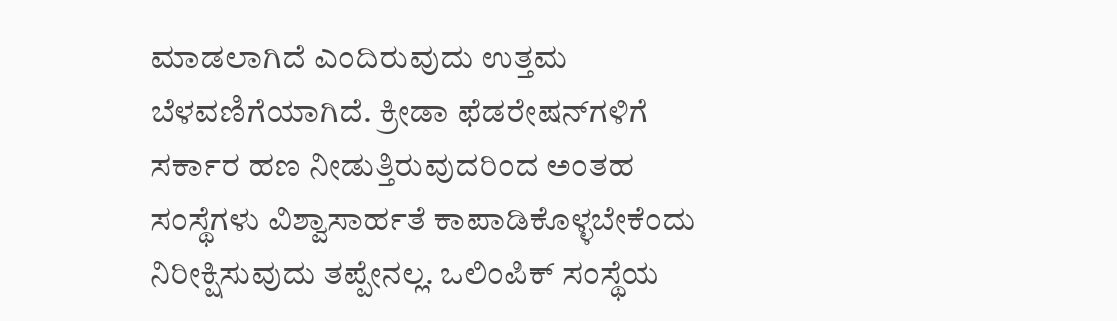ಮಾಡಲಾಗಿದೆ ಎಂದಿರುವುದು ಉತ್ತಮ ಬೆಳವಣಿಗೆಯಾಗಿದೆ. ಕ್ರೀಡಾ ಫೆಡರೇಷನ್‌ಗಳಿಗೆ ಸರ್ಕಾರ ಹಣ ನೀಡುತ್ತಿರುವುದರಿಂದ ಅಂತಹ ಸಂಸ್ಥೆಗಳು ವಿಶ್ವಾಸಾರ್ಹತೆ ಕಾಪಾಡಿಕೊಳ್ಳಬೇಕೆಂದು ನಿರೀಕ್ಷಿಸುವುದು ತಪ್ಪೇನಲ್ಲ. ಒಲಿಂಪಿಕ್ ಸಂಸ್ಥೆಯ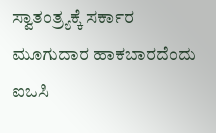ಸ್ವಾತಂತ್ರ್ಯಕ್ಕೆ ಸರ್ಕಾರ ಮೂಗುದಾರ ಹಾಕಬಾರದೆಂದು ಐಒಸಿ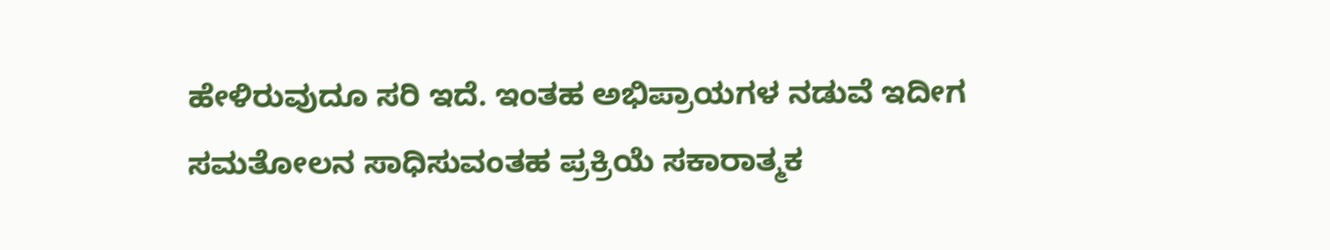ಹೇಳಿರುವುದೂ ಸರಿ ಇದೆ. ಇಂತಹ ಅಭಿಪ್ರಾಯಗಳ ನಡುವೆ ಇದೀಗ ಸಮತೋಲನ ಸಾಧಿಸುವಂತಹ ಪ್ರಕ್ರಿಯೆ ಸಕಾರಾತ್ಮಕ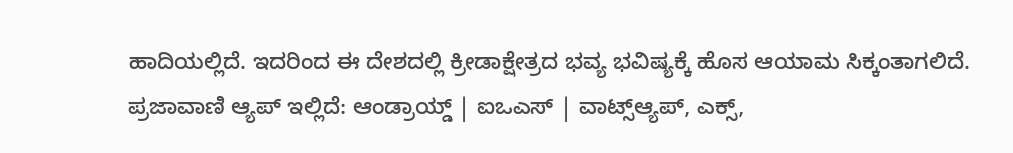ಹಾದಿಯಲ್ಲಿದೆ. ಇದರಿಂದ ಈ ದೇಶದಲ್ಲಿ ಕ್ರೀಡಾಕ್ಷೇತ್ರದ ಭವ್ಯ ಭವಿಷ್ಯಕ್ಕೆ ಹೊಸ ಆಯಾಮ ಸಿಕ್ಕಂತಾಗಲಿದೆ. ಪ್ರಜಾವಾಣಿ ಆ್ಯಪ್ ಇಲ್ಲಿದೆ: ಆಂಡ್ರಾಯ್ಡ್ | ಐಒಎಸ್ | ವಾಟ್ಸ್ಆ್ಯಪ್, ಎಕ್ಸ್,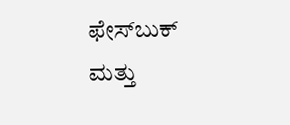ಫೇಸ್‌ಬುಕ್ ಮತ್ತು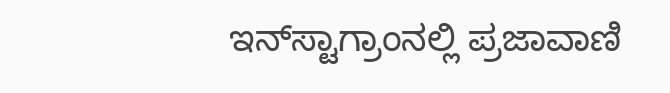ಇನ್‌ಸ್ಟಾಗ್ರಾಂನಲ್ಲಿ ಪ್ರಜಾವಾಣಿ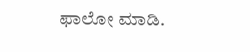ಫಾಲೋ ಮಾಡಿ.